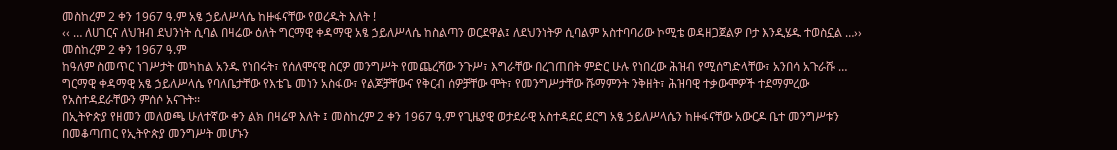መስከረም 2 ቀን 1967 ዓ.ም አፄ ኃይለሥላሴ ከዙፋናቸው የወረዱት እለት !
‹‹ … ለሀገርና ለህዝብ ደህንነት ሲባል በዛሬው ዕለት ግርማዊ ቀዳማዊ አፄ ኃይለሥላሴ ከስልጣን ወርደዋል፤ ለደህንነትዎ ሲባልም አስተባባሪው ኮሚቴ ወዳዘጋጀልዎ ቦታ እንዲሄዱ ተወስኗል …››
መስከረም 2 ቀን 1967 ዓ.ም
ከዓለም ስመጥር ነገሥታት መካከል አንዱ የነበሩት፣ የሰለሞናዊ ስርዎ መንግሥት የመጨረሻው ንጉሥ፣ እግራቸው በረገጠበት ምድር ሁሉ የነበረው ሕዝብ የሚሰግድላቸው፣ አንበሳ አጉራሹ … ግርማዊ ቀዳማዊ አፄ ኃይለሥላሴ የባለቤታቸው የእቴጌ መነን አስፋው፣ የልጆቻቸውና የቅርብ ሰዎቻቸው ሞት፣ የመንግሥታቸው ሹማምንት ንቅዘት፣ ሕዝባዊ ተቃውሞዎች ተደማምረው የአስተዳደራቸውን ምሰሶ አናጉት፡፡
በኢትዮጵያ የዘመን መለወጫ ሁለተኛው ቀን ልክ በዛሬዋ እለት ፤ መስከረም 2 ቀን 1967 ዓ.ም የጊዜያዊ ወታደራዊ አስተዳደር ደርግ አፄ ኃይለሥላሴን ከዙፋናቸው አውርዶ ቤተ መንግሥቱን በመቆጣጠር የኢትዮጵያ መንግሥት መሆኑን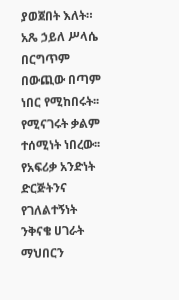ያወጀበት እለት።
አጼ ኃይለ ሥላሴ በርግጥም በውጪው በጣም ነበር የሚከበሩት፡፡ የሚናገሩት ቃልም ተሰሚነት ነበረው፡፡ የአፍሪቃ አንድነት ድርጅትንና የገለልተኝነት ንቅናቄ ሀገራት ማህበርን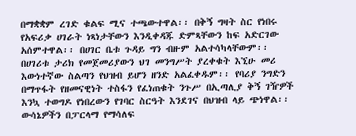በማቋቋም ረገድ ቁልፍ ሚና ተጫውተዋል፡፡ በቅኝ ግዛት ስር የነበሩ የአፍሪቃ ሀገራት ነጻነታቸውን እንዲቀዳጁ ድምጻቸውን ከፍ አድርገው አሰምተዋል፡፡ በሀገር ቤቱ ጉዳይ ግን ብዙም አልተሳካላቸውም፡፡ በሀገሪቱ ታሪክ የመጀመሪያውን ህገ መንግሥት ያረቀቁት እኚሁ መሪ እውነተኛው ስልጣን የህዝብ ይሆን ዘንድ አልፈቀዱም፡፡ የባሪያ ንግድን በማጥፋት የዘመናዊነት ተስፋን የፈነጠቁት ንጉሥ በኢጣሊያ ቅኝ ገዥዎች እንኳ ተወግዶ የነበረውን የገባር ስርዓት እንደገና በህዝብ ላይ ጭነዋል፡፡ ውሳኔዎችን በፓርላማ የማሳለፍ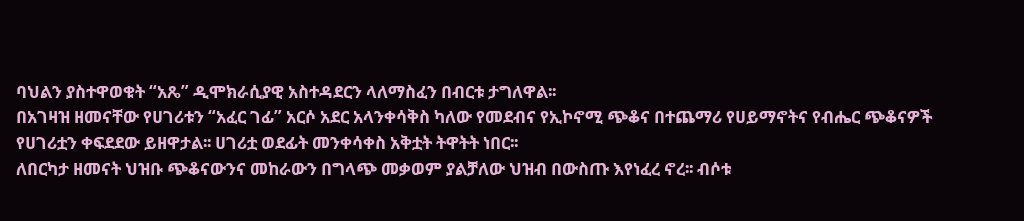ባህልን ያስተዋወቁት “አጼ” ዲሞክራሲያዊ አስተዳደርን ላለማስፈን በብርቱ ታግለዋል፡፡
በአገዛዝ ዘመናቸው የሀገሪቱን “አፈር ገፊ” አርሶ አደር አላንቀሳቅስ ካለው የመደብና የኢኮኖሚ ጭቆና በተጨማሪ የሀይማኖትና የብሔር ጭቆናዎች የሀገሪቷን ቀፍደደው ይዘዋታል፡፡ ሀገሪቷ ወደፊት መንቀሳቀስ አቅቷት ትዋትት ነበር፡፡
ለበርካታ ዘመናት ህዝቡ ጭቆናውንና መከራውን በግላጭ መቃወም ያልቻለው ህዝብ በውስጡ እየነፈረ ኖረ፡፡ ብሶቱ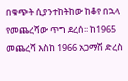በቁጭት ሲያንተከትከው ከቆየ በኋላ የመጨረሻው ጥግ ደረሰ፡፡ ከ1965 መጨረሻ እስከ 1966 አጋማሽ ድረስ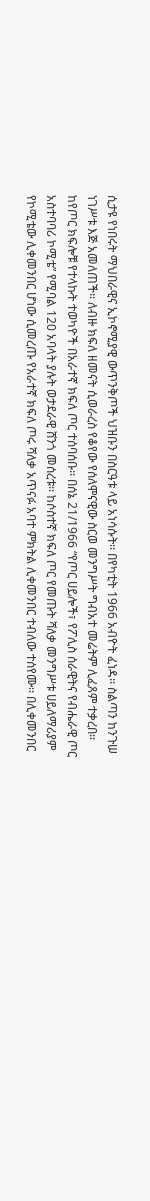ሲታዩ የነበሩት ማህበራዊና ኢኮኖሚያዊ ውጥንቅጦች ህዝቡን በስርዓቱ ላይ አነሳሱት፡፡ በየካቲት 1966 አብዮት ፈነዳ፡፡ ስልጣን ከንጉሠ ነገሥቱ እጅ አመለጠች፡፡ ለብዙ ክፍለ ዘመናት ሲወራረስ የቆየው የሰለሞናዊው ስርወ መንግሥት ግብአተ መሬትም ሊፈጸም ተቃረበ፡፡
ከየጦር ክፍሎቹ የተላኩት ተወካዮች በአራተኛ ክፍለ ጦር ተሰባሰቡ፡፡ በሰኔ 21/1966 “የጦር ሀይሎች፣ የፖሊስ ሰራዊትና የብሔራዊ ጦር አስተባባሪ ኮሚቴ” የሚባል 120 አባላት ያሉት ወታደራዊ ሸንጎ መሰረቱ፡፡ ከሶስተኛ ክፍለ ጦር የመጡት ሻለቃ መንግሥቱ ሀይለማሪያም የኮሚቴው ሊቀመንበር ሆነው ሲመረጡ የአራተኛ ክፍለ ጦሩ ሻለቃ አጥናፉ አባተ ምክትል ሊቀመንበር ተብለው ተሰየሙ፡፡ በሊቀመንበር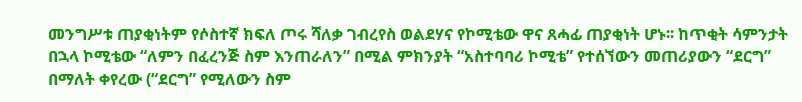መንግሥቱ ጠያቂነትም የሶስተኛ ክፍለ ጦሩ ሻለቃ ገብረየስ ወልደሃና የኮሚቴው ዋና ጸሓፊ ጠያቂነት ሆኑ፡፡ ከጥቂት ሳምንታት በኋላ ኮሚቴው “ለምን በፈረንጅ ስም እንጠራለን” በሚል ምክንያት “አስተባባሪ ኮሚቴ” የተሰኘውን መጠሪያውን “ደርግ” በማለት ቀየረው (“ደርግ” የሚለውን ስም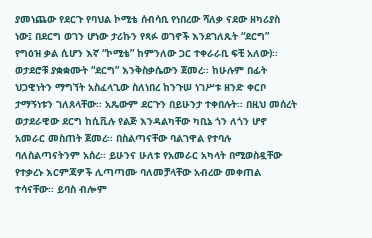ያመነጨው የደርጉ የባህል ኮሚቴ ሰብሳቢ የነበረው ሻለቃ ናደው ዘካሪያስ ነው፤ በደርግ ወገን ሆነው ታሪኩን የጻፉ ወገኖች እንደገለጹት “ደርግ” የግዕዝ ቃል ሲሆን እኛ “ኮሚቴ” ከምንለው ጋር ተቀራራቢ ፍቺ አለው)፡፡
ወታደሮቹ ያቋቋሙት “ደርግ” እንቅስቃሴውን ጀመረ፡፡ ከሁሉም በፊት ህጋዊነትን ማግኘት አስፈላጊው ስለነበረ ከንጉሠ ነገሥቱ ዘንድ ቀርቦ ታማኝነቱን ገለጸላቸው፡፡ አጼውም ደርጉን በይሁንታ ተቀበሉት፡፡ በዚህ መሰረት ወታደራዊው ደርግ ከሲቪሉ የልጅ እንዳልካቸው ካቢኔ ጎን ለጎን ሆኖ አመራር መስጠት ጀመረ፡፡ በስልጣናቸው ባልገዋል የተባሉ ባለስልጣናትንም አሰረ፡፡ ይሁንና ሁለቱ የአመራር አካላት በሚወስዷቸው የተቃረኑ እርምጃዎች ሊጣጣሙ ባለመቻላቸው አብረው መቀጠል ተሳናቸው፡፡ ይባስ ብሎም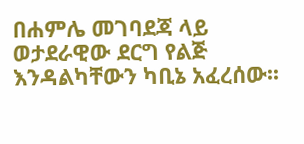በሐምሌ መገባደጃ ላይ ወታደራዊው ደርግ የልጅ እንዳልካቸውን ካቢኔ አፈረሰው፡፡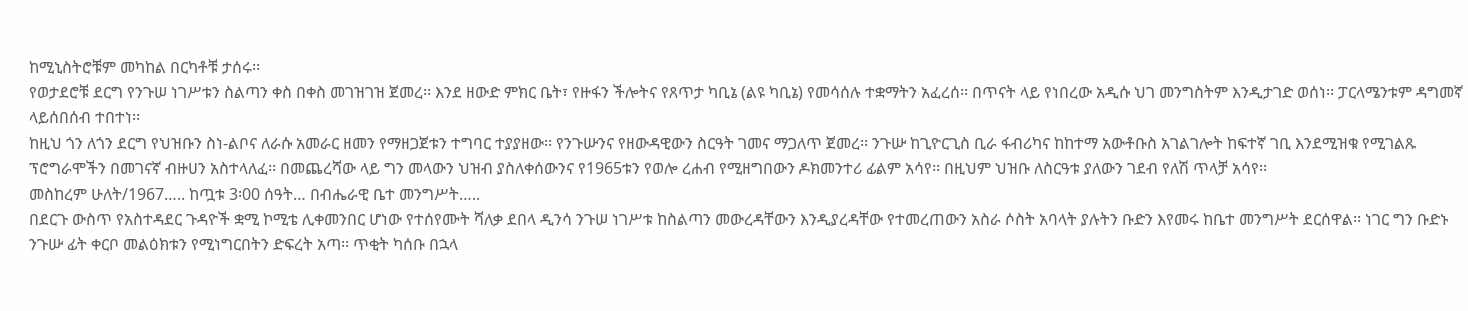ከሚኒስትሮቹም መካከል በርካቶቹ ታሰሩ፡፡
የወታደሮቹ ደርግ የንጉሠ ነገሥቱን ስልጣን ቀስ በቀስ መገዝገዝ ጀመረ፡፡ እንደ ዘውድ ምክር ቤት፣ የዙፋን ችሎትና የጸጥታ ካቢኔ (ልዩ ካቢኔ) የመሳሰሉ ተቋማትን አፈረሰ፡፡ በጥናት ላይ የነበረው አዲሱ ህገ መንግስትም እንዲታገድ ወሰነ፡፡ ፓርላሜንቱም ዳግመኛ ላይሰበሰብ ተበተነ፡፡
ከዚህ ጎን ለጎን ደርግ የህዝቡን ስነ-ልቦና ለራሱ አመራር ዘመን የማዘጋጀቱን ተግባር ተያያዘው፡፡ የንጉሡንና የዘውዳዊውን ስርዓት ገመና ማጋለጥ ጀመረ፡፡ ንጉሡ ከጊዮርጊስ ቢራ ፋብሪካና ከከተማ አውቶቡስ አገልገሎት ከፍተኛ ገቢ እንደሚዝቁ የሚገልጹ ፕሮግራሞችን በመገናኛ ብዙሀን አስተላለፈ፡፡ በመጨረሻው ላይ ግን መላውን ህዝብ ያስለቀሰውንና የ1965ቱን የወሎ ረሐብ የሚዘግበውን ዶክመንተሪ ፊልም አሳየ፡፡ በዚህም ህዝቡ ለስርዓቱ ያለውን ገደብ የለሽ ጥላቻ አሳየ፡፡
መስከረም ሁለት/1967….. ከጧቱ 3፡00 ሰዓት… በብሔራዊ ቤተ መንግሥት…..
በደርጉ ውስጥ የአስተዳደር ጉዳዮች ቋሚ ኮሚቴ ሊቀመንበር ሆነው የተሰየሙት ሻለቃ ደበላ ዲንሳ ንጉሠ ነገሥቱ ከስልጣን መውረዳቸውን እንዲያረዳቸው የተመረጠውን አስራ ሶስት አባላት ያሉትን ቡድን እየመሩ ከቤተ መንግሥት ደርሰዋል፡፡ ነገር ግን ቡድኑ ንጉሡ ፊት ቀርቦ መልዕክቱን የሚነግርበትን ድፍረት አጣ፡፡ ጥቂት ካሰቡ በኋላ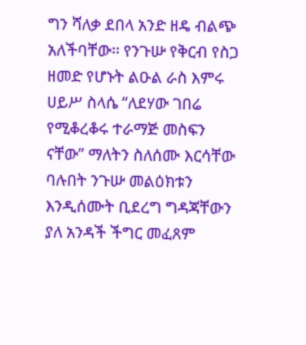ግን ሻለቃ ደበላ አንድ ዘዴ ብልጭ አለችባቸው፡፡ የንጉሡ የቅርብ የስጋ ዘመድ የሆኑት ልዑል ራስ እምሩ ሀይሥ ስላሴ “ለደሃው ገበሬ የሚቆረቆሩ ተራማጅ መስፍን ናቸው” ማለትን ስለሰሙ እርሳቸው ባሉበት ንጉሡ መልዕክቱን እንዲሰሙት ቢደረግ ግዳጃቸውን ያለ አንዳች ችግር መፈጸም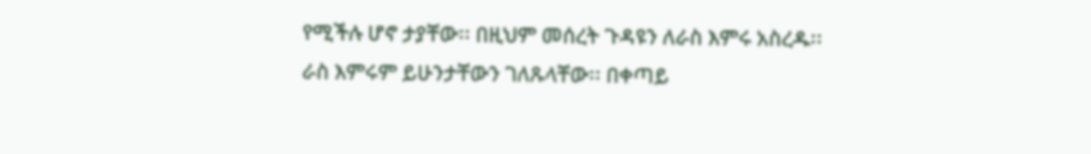የሚችሉ ሆኖ ታያቸው፡፡ በዚህም መሰረት ጉዳዩን ለራስ እምሩ አስረዱ፡፡ ራስ እምሩም ይሁንታቸውን ገለጹላቸው፡፡ በቀጣይ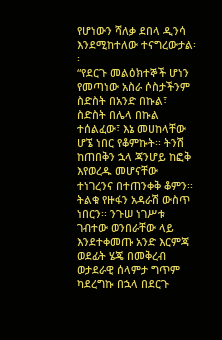የሆነውን ሻለቃ ደበላ ዲንሳ እንደሚከተለው ተናግረውታል፡፡
“የደርጉ መልዕክተኞች ሆነን የመጣነው አስራ ሶስታችንም ስድስት በአንድ በኩል፣ ስድስት በሌላ በኩል ተሰልፈው፣ እኔ መሀከላቸው ሆኜ ነበር የቆምኩት፡፡ ትንሽ ከጠበቅን ኋላ ጃንሆይ ከፎቅ እየወረዱ መሆናቸው ተነገረንና በተጠንቀቅ ቆምን፡፡ ትልቁ የዙፋን አዳራሽ ውስጥ ነበርን፡፡ ንጉሠ ነገሥቱ ገብተው ወንበራቸው ላይ እንደተቀመጡ አንድ እርምጃ ወደፊት ሄጄ በመቅረብ ወታደራዊ ሰላምታ ግጥም ካደረግኩ በኋላ በደርጉ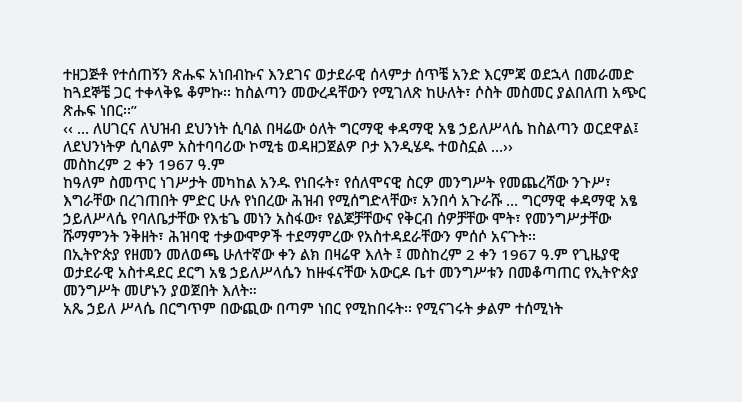ተዘጋጅቶ የተሰጠኝን ጽሑፍ አነበብኩና እንደገና ወታደራዊ ሰላምታ ሰጥቼ አንድ እርምጃ ወደኋላ በመራመድ ከጓደኞቼ ጋር ተቀላቅዬ ቆምኩ፡፡ ከስልጣን መውረዳቸውን የሚገለጽ ከሁለት፣ ሶስት መስመር ያልበለጠ አጭር ጽሑፍ ነበር፡፡”
‹‹ … ለሀገርና ለህዝብ ደህንነት ሲባል በዛሬው ዕለት ግርማዊ ቀዳማዊ አፄ ኃይለሥላሴ ከስልጣን ወርደዋል፤ ለደህንነትዎ ሲባልም አስተባባሪው ኮሚቴ ወዳዘጋጀልዎ ቦታ እንዲሄዱ ተወስኗል …››
መስከረም 2 ቀን 1967 ዓ.ም
ከዓለም ስመጥር ነገሥታት መካከል አንዱ የነበሩት፣ የሰለሞናዊ ስርዎ መንግሥት የመጨረሻው ንጉሥ፣ እግራቸው በረገጠበት ምድር ሁሉ የነበረው ሕዝብ የሚሰግድላቸው፣ አንበሳ አጉራሹ … ግርማዊ ቀዳማዊ አፄ ኃይለሥላሴ የባለቤታቸው የእቴጌ መነን አስፋው፣ የልጆቻቸውና የቅርብ ሰዎቻቸው ሞት፣ የመንግሥታቸው ሹማምንት ንቅዘት፣ ሕዝባዊ ተቃውሞዎች ተደማምረው የአስተዳደራቸውን ምሰሶ አናጉት፡፡
በኢትዮጵያ የዘመን መለወጫ ሁለተኛው ቀን ልክ በዛሬዋ እለት ፤ መስከረም 2 ቀን 1967 ዓ.ም የጊዜያዊ ወታደራዊ አስተዳደር ደርግ አፄ ኃይለሥላሴን ከዙፋናቸው አውርዶ ቤተ መንግሥቱን በመቆጣጠር የኢትዮጵያ መንግሥት መሆኑን ያወጀበት እለት።
አጼ ኃይለ ሥላሴ በርግጥም በውጪው በጣም ነበር የሚከበሩት፡፡ የሚናገሩት ቃልም ተሰሚነት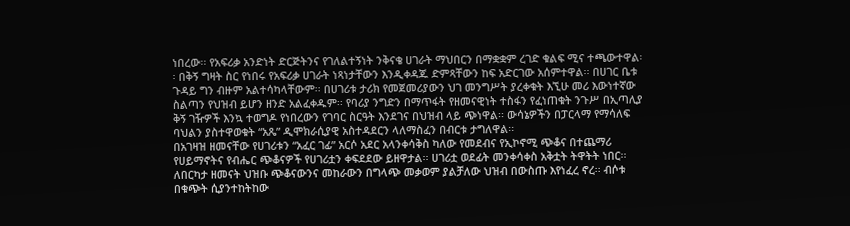ነበረው፡፡ የአፍሪቃ አንድነት ድርጅትንና የገለልተኝነት ንቅናቄ ሀገራት ማህበርን በማቋቋም ረገድ ቁልፍ ሚና ተጫውተዋል፡፡ በቅኝ ግዛት ስር የነበሩ የአፍሪቃ ሀገራት ነጻነታቸውን እንዲቀዳጁ ድምጻቸውን ከፍ አድርገው አሰምተዋል፡፡ በሀገር ቤቱ ጉዳይ ግን ብዙም አልተሳካላቸውም፡፡ በሀገሪቱ ታሪክ የመጀመሪያውን ህገ መንግሥት ያረቀቁት እኚሁ መሪ እውነተኛው ስልጣን የህዝብ ይሆን ዘንድ አልፈቀዱም፡፡ የባሪያ ንግድን በማጥፋት የዘመናዊነት ተስፋን የፈነጠቁት ንጉሥ በኢጣሊያ ቅኝ ገዥዎች እንኳ ተወግዶ የነበረውን የገባር ስርዓት እንደገና በህዝብ ላይ ጭነዋል፡፡ ውሳኔዎችን በፓርላማ የማሳለፍ ባህልን ያስተዋወቁት “አጼ” ዲሞክራሲያዊ አስተዳደርን ላለማስፈን በብርቱ ታግለዋል፡፡
በአገዛዝ ዘመናቸው የሀገሪቱን “አፈር ገፊ” አርሶ አደር አላንቀሳቅስ ካለው የመደብና የኢኮኖሚ ጭቆና በተጨማሪ የሀይማኖትና የብሔር ጭቆናዎች የሀገሪቷን ቀፍደደው ይዘዋታል፡፡ ሀገሪቷ ወደፊት መንቀሳቀስ አቅቷት ትዋትት ነበር፡፡
ለበርካታ ዘመናት ህዝቡ ጭቆናውንና መከራውን በግላጭ መቃወም ያልቻለው ህዝብ በውስጡ እየነፈረ ኖረ፡፡ ብሶቱ በቁጭት ሲያንተከትከው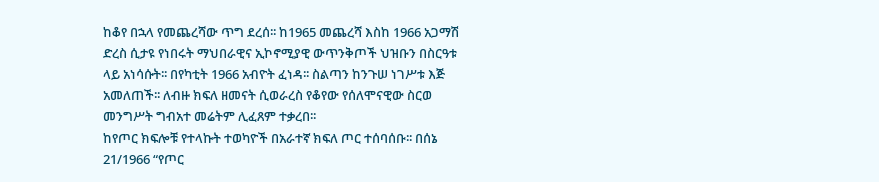ከቆየ በኋላ የመጨረሻው ጥግ ደረሰ፡፡ ከ1965 መጨረሻ እስከ 1966 አጋማሽ ድረስ ሲታዩ የነበሩት ማህበራዊና ኢኮኖሚያዊ ውጥንቅጦች ህዝቡን በስርዓቱ ላይ አነሳሱት፡፡ በየካቲት 1966 አብዮት ፈነዳ፡፡ ስልጣን ከንጉሠ ነገሥቱ እጅ አመለጠች፡፡ ለብዙ ክፍለ ዘመናት ሲወራረስ የቆየው የሰለሞናዊው ስርወ መንግሥት ግብአተ መሬትም ሊፈጸም ተቃረበ፡፡
ከየጦር ክፍሎቹ የተላኩት ተወካዮች በአራተኛ ክፍለ ጦር ተሰባሰቡ፡፡ በሰኔ 21/1966 “የጦር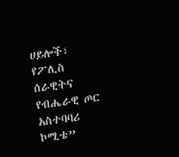ሀይሎች፣ የፖሊስ ሰራዊትና የብሔራዊ ጦር አስተባባሪ ኮሚቴ”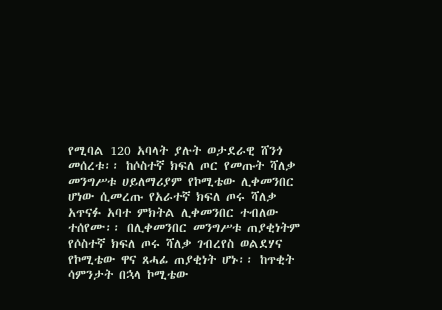የሚባል 120 አባላት ያሉት ወታደራዊ ሸንጎ መሰረቱ፡፡ ከሶስተኛ ክፍለ ጦር የመጡት ሻለቃ መንግሥቱ ሀይለማሪያም የኮሚቴው ሊቀመንበር ሆነው ሲመረጡ የአራተኛ ክፍለ ጦሩ ሻለቃ አጥናፉ አባተ ምክትል ሊቀመንበር ተብለው ተሰየሙ፡፡ በሊቀመንበር መንግሥቱ ጠያቂነትም የሶስተኛ ክፍለ ጦሩ ሻለቃ ገብረየስ ወልደሃና የኮሚቴው ዋና ጸሓፊ ጠያቂነት ሆኑ፡፡ ከጥቂት ሳምንታት በኋላ ኮሚቴው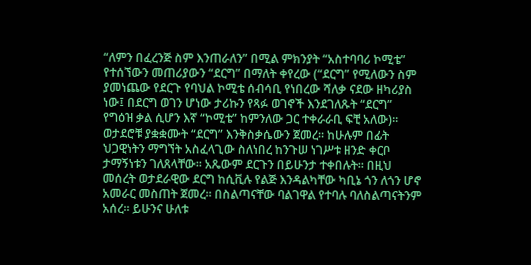“ለምን በፈረንጅ ስም እንጠራለን” በሚል ምክንያት “አስተባባሪ ኮሚቴ” የተሰኘውን መጠሪያውን “ደርግ” በማለት ቀየረው (“ደርግ” የሚለውን ስም ያመነጨው የደርጉ የባህል ኮሚቴ ሰብሳቢ የነበረው ሻለቃ ናደው ዘካሪያስ ነው፤ በደርግ ወገን ሆነው ታሪኩን የጻፉ ወገኖች እንደገለጹት “ደርግ” የግዕዝ ቃል ሲሆን እኛ “ኮሚቴ” ከምንለው ጋር ተቀራራቢ ፍቺ አለው)፡፡
ወታደሮቹ ያቋቋሙት “ደርግ” እንቅስቃሴውን ጀመረ፡፡ ከሁሉም በፊት ህጋዊነትን ማግኘት አስፈላጊው ስለነበረ ከንጉሠ ነገሥቱ ዘንድ ቀርቦ ታማኝነቱን ገለጸላቸው፡፡ አጼውም ደርጉን በይሁንታ ተቀበሉት፡፡ በዚህ መሰረት ወታደራዊው ደርግ ከሲቪሉ የልጅ እንዳልካቸው ካቢኔ ጎን ለጎን ሆኖ አመራር መስጠት ጀመረ፡፡ በስልጣናቸው ባልገዋል የተባሉ ባለስልጣናትንም አሰረ፡፡ ይሁንና ሁለቱ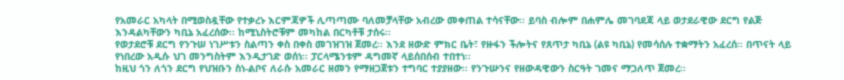የአመራር አካላት በሚወስዷቸው የተቃረኑ እርምጃዎች ሊጣጣሙ ባለመቻላቸው አብረው መቀጠል ተሳናቸው፡፡ ይባስ ብሎም በሐምሌ መገባደጃ ላይ ወታደራዊው ደርግ የልጅ እንዳልካቸውን ካቢኔ አፈረሰው፡፡ ከሚኒስትሮቹም መካከል በርካቶቹ ታሰሩ፡፡
የወታደሮቹ ደርግ የንጉሠ ነገሥቱን ስልጣን ቀስ በቀስ መገዝገዝ ጀመረ፡፡ እንደ ዘውድ ምክር ቤት፣ የዙፋን ችሎትና የጸጥታ ካቢኔ (ልዩ ካቢኔ) የመሳሰሉ ተቋማትን አፈረሰ፡፡ በጥናት ላይ የነበረው አዲሱ ህገ መንግስትም እንዲታገድ ወሰነ፡፡ ፓርላሜንቱም ዳግመኛ ላይሰበሰብ ተበተነ፡፡
ከዚህ ጎን ለጎን ደርግ የህዝቡን ስነ-ልቦና ለራሱ አመራር ዘመን የማዘጋጀቱን ተግባር ተያያዘው፡፡ የንጉሡንና የዘውዳዊውን ስርዓት ገመና ማጋለጥ ጀመረ፡፡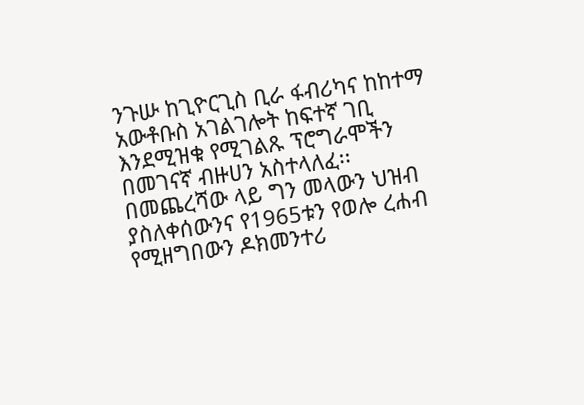ንጉሡ ከጊዮርጊስ ቢራ ፋብሪካና ከከተማ አውቶቡስ አገልገሎት ከፍተኛ ገቢ እንደሚዝቁ የሚገልጹ ፕሮግራሞችን በመገናኛ ብዙሀን አስተላለፈ፡፡ በመጨረሻው ላይ ግን መላውን ህዝብ ያስለቀሰውንና የ1965ቱን የወሎ ረሐብ የሚዘግበውን ዶክመንተሪ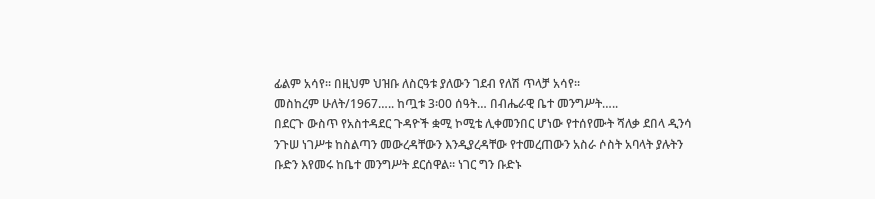ፊልም አሳየ፡፡ በዚህም ህዝቡ ለስርዓቱ ያለውን ገደብ የለሽ ጥላቻ አሳየ፡፡
መስከረም ሁለት/1967….. ከጧቱ 3፡00 ሰዓት… በብሔራዊ ቤተ መንግሥት…..
በደርጉ ውስጥ የአስተዳደር ጉዳዮች ቋሚ ኮሚቴ ሊቀመንበር ሆነው የተሰየሙት ሻለቃ ደበላ ዲንሳ ንጉሠ ነገሥቱ ከስልጣን መውረዳቸውን እንዲያረዳቸው የተመረጠውን አስራ ሶስት አባላት ያሉትን ቡድን እየመሩ ከቤተ መንግሥት ደርሰዋል፡፡ ነገር ግን ቡድኑ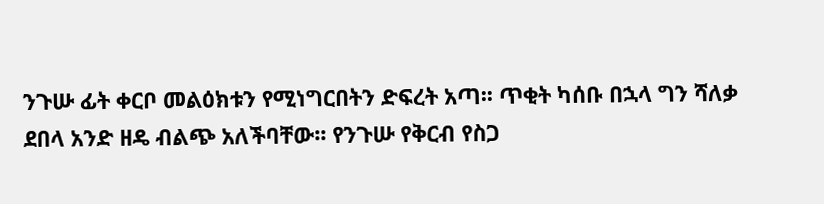ንጉሡ ፊት ቀርቦ መልዕክቱን የሚነግርበትን ድፍረት አጣ፡፡ ጥቂት ካሰቡ በኋላ ግን ሻለቃ ደበላ አንድ ዘዴ ብልጭ አለችባቸው፡፡ የንጉሡ የቅርብ የስጋ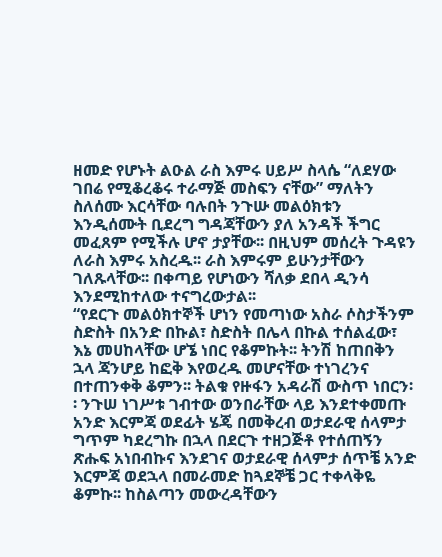ዘመድ የሆኑት ልዑል ራስ እምሩ ሀይሥ ስላሴ “ለደሃው ገበሬ የሚቆረቆሩ ተራማጅ መስፍን ናቸው” ማለትን ስለሰሙ እርሳቸው ባሉበት ንጉሡ መልዕክቱን እንዲሰሙት ቢደረግ ግዳጃቸውን ያለ አንዳች ችግር መፈጸም የሚችሉ ሆኖ ታያቸው፡፡ በዚህም መሰረት ጉዳዩን ለራስ እምሩ አስረዱ፡፡ ራስ እምሩም ይሁንታቸውን ገለጹላቸው፡፡ በቀጣይ የሆነውን ሻለቃ ደበላ ዲንሳ እንደሚከተለው ተናግረውታል፡፡
“የደርጉ መልዕክተኞች ሆነን የመጣነው አስራ ሶስታችንም ስድስት በአንድ በኩል፣ ስድስት በሌላ በኩል ተሰልፈው፣ እኔ መሀከላቸው ሆኜ ነበር የቆምኩት፡፡ ትንሽ ከጠበቅን ኋላ ጃንሆይ ከፎቅ እየወረዱ መሆናቸው ተነገረንና በተጠንቀቅ ቆምን፡፡ ትልቁ የዙፋን አዳራሽ ውስጥ ነበርን፡፡ ንጉሠ ነገሥቱ ገብተው ወንበራቸው ላይ እንደተቀመጡ አንድ እርምጃ ወደፊት ሄጄ በመቅረብ ወታደራዊ ሰላምታ ግጥም ካደረግኩ በኋላ በደርጉ ተዘጋጅቶ የተሰጠኝን ጽሑፍ አነበብኩና እንደገና ወታደራዊ ሰላምታ ሰጥቼ አንድ እርምጃ ወደኋላ በመራመድ ከጓደኞቼ ጋር ተቀላቅዬ ቆምኩ፡፡ ከስልጣን መውረዳቸውን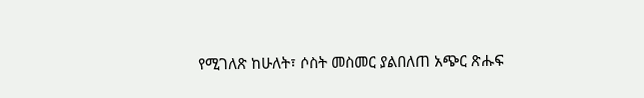የሚገለጽ ከሁለት፣ ሶስት መስመር ያልበለጠ አጭር ጽሑፍ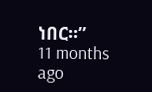ነበር፡፡”
11 months ago